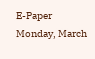E-Paper
Monday, March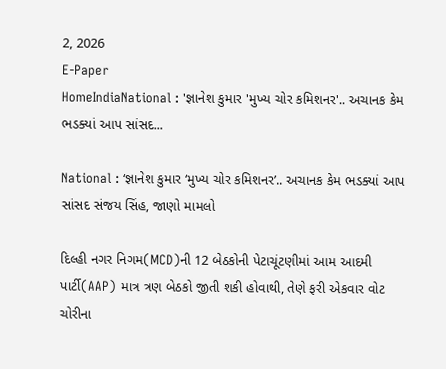2, 2026
E-Paper
HomeIndiaNational : 'જ્ઞાનેશ કુમાર 'મુખ્ય ચોર કમિશનર'.. અચાનક કેમ ભડક્યાં આપ સાંસદ...

National : ‘જ્ઞાનેશ કુમાર ‘મુખ્ય ચોર કમિશનર’.. અચાનક કેમ ભડક્યાં આપ સાંસદ સંજય સિંહ, જાણો મામલો

દિલ્હી નગર નિગમ(MCD)ની 12 બેઠકોની પેટાચૂંટણીમાં આમ આદમી પાર્ટી(AAP) માત્ર ત્રણ બેઠકો જીતી શકી હોવાથી, તેણે ફરી એકવાર વોટ ચોરીના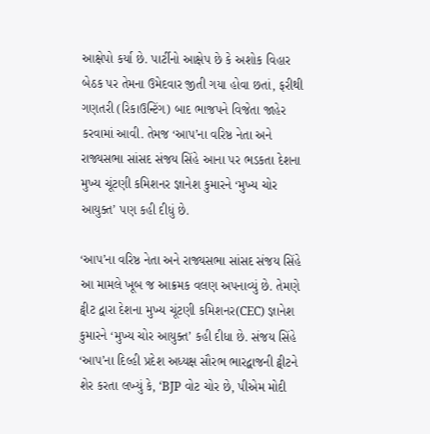આક્ષેપો કર્યા છે. પાર્ટીનો આક્ષેપ છે કે અશોક વિહાર બેઠક પર તેમના ઉમેદવાર જીતી ગયા હોવા છતાં, ફરીથી ગણતરી (રિકાઉન્ટિંગ) બાદ ભાજપને વિજેતા જાહેર કરવામાં આવી. તેમજ ‘આપ’ના વરિષ્ઠ નેતા અને રાજ્યસભા સાંસદ સંજય સિંહે આના પર ભડકતા દેશના મુખ્ય ચૂંટણી કમિશનર જ્ઞાનેશ કુમારને ‘મુખ્ય ચોર આયુક્ત’ પણ કહી દીધું છે.

‘આપ’ના વરિષ્ઠ નેતા અને રાજ્યસભા સાંસદ સંજય સિંહે આ મામલે ખૂબ જ આક્રમક વલણ અપનાવ્યું છે. તેમણે ટ્વીટ દ્વારા દેશના મુખ્ય ચૂંટણી કમિશનર(CEC) જ્ઞાનેશ કુમારને ‘મુખ્ય ચોર આયુક્ત’ કહી દીધા છે. સંજય સિંહે ‘આપ’ના દિલ્હી પ્રદેશ અધ્યક્ષ સૌરભ ભારદ્વાજની ટ્વીટને શેર કરતા લખ્યું કે, ‘BJP વોટ ચોર છે, પીએમ મોદી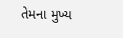તેમના મુખ્ય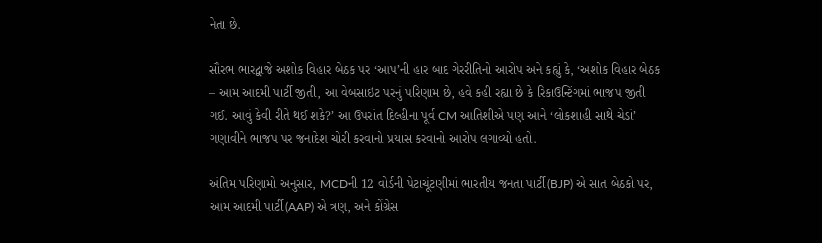નેતા છે.

સૌરભ ભારદ્વાજે અશોક વિહાર બેઠક પર ‘આપ’ની હાર બાદ ગેરરીતિનો આરોપ અને કહ્યું કે, ‘અશોક વિહાર બેઠક – આમ આદમી પાર્ટી જીતી, આ વેબસાઇટ પરનું પરિણામ છે, હવે કહી રહ્યા છે કે રિકાઉન્ટિંગમાં ભાજપ જીતી ગઈ. આવું કેવી રીતે થઈ શકે?’ આ ઉપરાંત દિલ્હીના પૂર્વ CM આતિશીએ પણ આને ‘લોકશાહી સાથે ચેડાં’ ગણાવીને ભાજપ પર જનાદેશ ચોરી કરવાનો પ્રયાસ કરવાનો આરોપ લગાવ્યો હતો.

અંતિમ પરિણામો અનુસાર, MCDની 12 વોર્ડની પેટાચૂંટણીમાં ભારતીય જનતા પાર્ટી(BJP) એ સાત બેઠકો પર, આમ આદમી પાર્ટી(AAP) એ ત્રણ, અને કોંગ્રેસ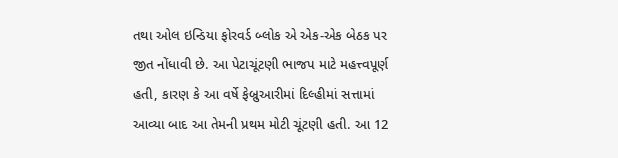તથા ઓલ ઇન્ડિયા ફોરવર્ડ બ્લોક એ એક-એક બેઠક પર જીત નોંધાવી છે. આ પેટાચૂંટણી ભાજપ માટે મહત્ત્વપૂર્ણ હતી, કારણ કે આ વર્ષે ફેબ્રુઆરીમાં દિલ્હીમાં સત્તામાં આવ્યા બાદ આ તેમની પ્રથમ મોટી ચૂંટણી હતી. આ 12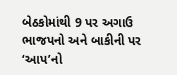બેઠકોમાંથી 9 પર અગાઉ ભાજપનો અને બાકીની પર ‘આપ’નો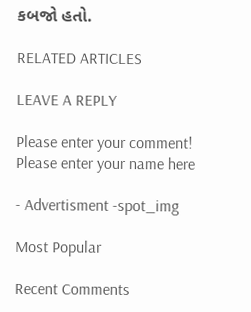કબજો હતો.

RELATED ARTICLES

LEAVE A REPLY

Please enter your comment!
Please enter your name here

- Advertisment -spot_img

Most Popular

Recent Comments